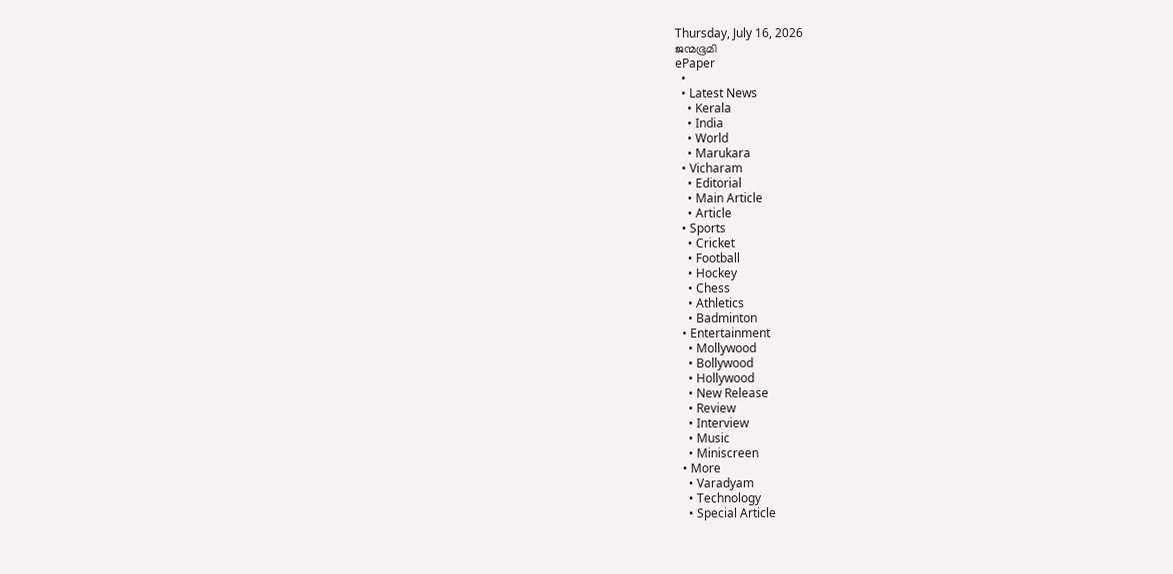Thursday, July 16, 2026
ജന്മഭൂമി
ePaper
  •
  • Latest News
    • Kerala
    • India
    • World
    • Marukara
  • Vicharam
    • Editorial
    • Main Article
    • Article
  • Sports
    • Cricket
    • Football
    • Hockey
    • Chess
    • Athletics
    • Badminton
  • Entertainment
    • Mollywood
    • Bollywood
    • Hollywood
    • New Release
    • Review
    • Interview
    • Music
    • Miniscreen
  • More
    • Varadyam
    • Technology
    • Special Article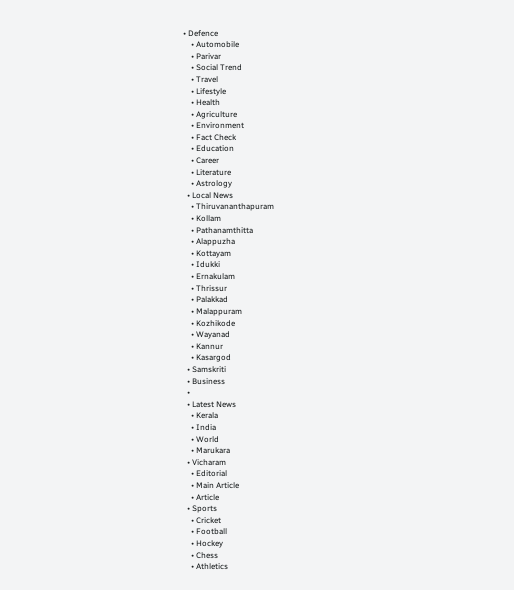• Defence
    • Automobile
    • Parivar
    • Social Trend
    • Travel
    • Lifestyle
    • Health
    • Agriculture
    • Environment
    • Fact Check
    • Education
    • Career
    • Literature
    • Astrology
  • Local News
    • Thiruvananthapuram
    • Kollam
    • Pathanamthitta
    • Alappuzha
    • Kottayam
    • Idukki
    • Ernakulam
    • Thrissur
    • Palakkad
    • Malappuram
    • Kozhikode
    • Wayanad
    • Kannur
    • Kasargod
  • Samskriti
  • Business
  •
  • Latest News
    • Kerala
    • India
    • World
    • Marukara
  • Vicharam
    • Editorial
    • Main Article
    • Article
  • Sports
    • Cricket
    • Football
    • Hockey
    • Chess
    • Athletics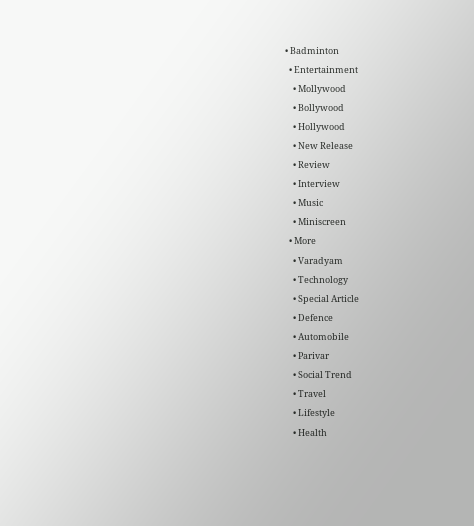• Badminton
  • Entertainment
    • Mollywood
    • Bollywood
    • Hollywood
    • New Release
    • Review
    • Interview
    • Music
    • Miniscreen
  • More
    • Varadyam
    • Technology
    • Special Article
    • Defence
    • Automobile
    • Parivar
    • Social Trend
    • Travel
    • Lifestyle
    • Health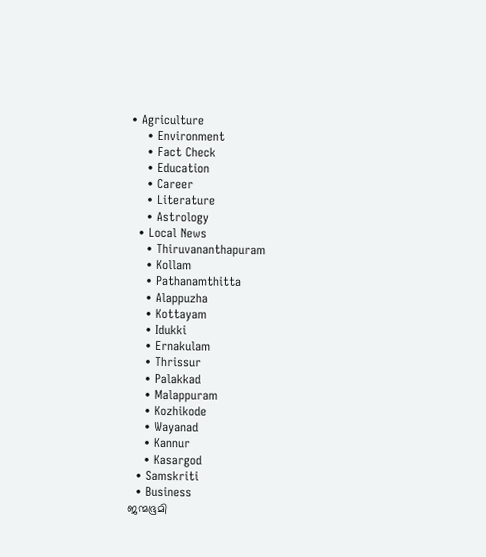• Agriculture
    • Environment
    • Fact Check
    • Education
    • Career
    • Literature
    • Astrology
  • Local News
    • Thiruvananthapuram
    • Kollam
    • Pathanamthitta
    • Alappuzha
    • Kottayam
    • Idukki
    • Ernakulam
    • Thrissur
    • Palakkad
    • Malappuram
    • Kozhikode
    • Wayanad
    • Kannur
    • Kasargod
  • Samskriti
  • Business
ജന്മഭൂമി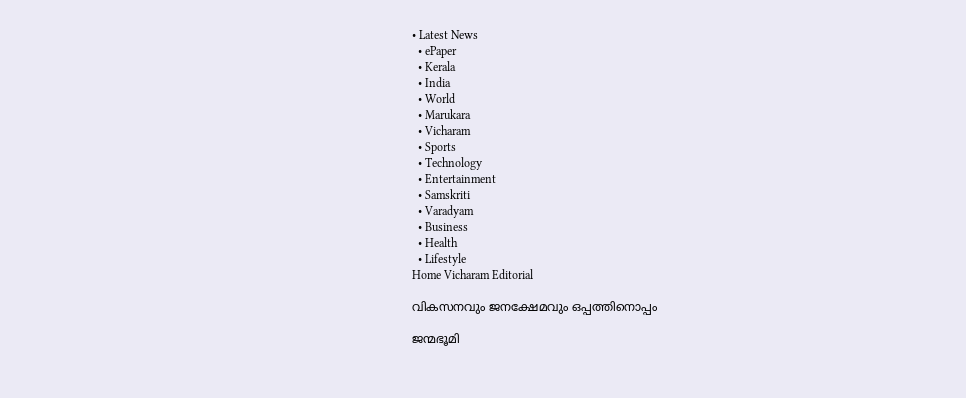• Latest News
  • ePaper
  • Kerala
  • India
  • World
  • Marukara
  • Vicharam
  • Sports
  • Technology
  • Entertainment
  • Samskriti
  • Varadyam
  • Business
  • Health
  • Lifestyle
Home Vicharam Editorial

വികസനവും ജനക്ഷേമവും ഒപ്പത്തിനൊപ്പം

ജന്മഭൂമി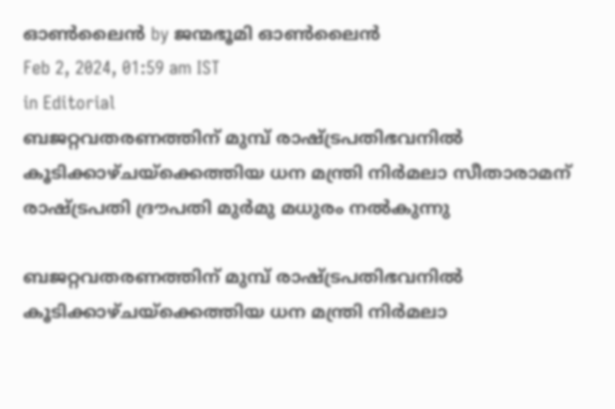ഓണ്‍ലൈന്‍ by ജന്മഭൂമി ഓണ്‍ലൈന്‍
Feb 2, 2024, 01:59 am IST
in Editorial
ബജറ്റവതരണത്തിന് മുമ്പ് രാഷ്ട്രപതിഭവനില്‍ കൂടിക്കാഴ്ചയ്‌ക്കെത്തിയ ധന മന്ത്രി നിര്‍മലാ സീതാരാമന് രാഷ്ട്രപതി ദ്രൗപതി മുര്‍മു മധുരം നല്‍കുന്നു

ബജറ്റവതരണത്തിന് മുമ്പ് രാഷ്ട്രപതിഭവനില്‍ കൂടിക്കാഴ്ചയ്‌ക്കെത്തിയ ധന മന്ത്രി നിര്‍മലാ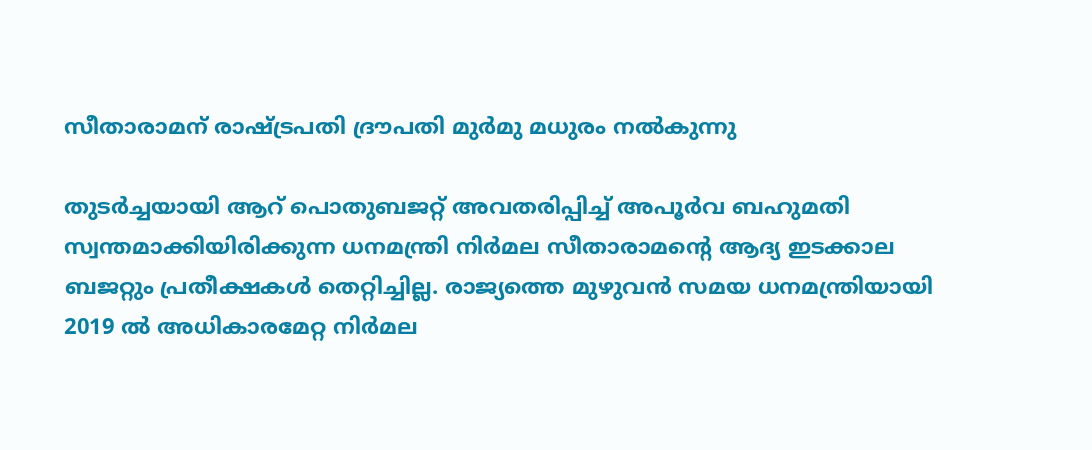സീതാരാമന് രാഷ്ട്രപതി ദ്രൗപതി മുര്‍മു മധുരം നല്‍കുന്നു

തുടര്‍ച്ചയായി ആറ് പൊതുബജറ്റ് അവതരിപ്പിച്ച് അപൂര്‍വ ബഹുമതി സ്വന്തമാക്കിയിരിക്കുന്ന ധനമന്ത്രി നിര്‍മല സീതാരാമന്റെ ആദ്യ ഇടക്കാല ബജറ്റും പ്രതീക്ഷകള്‍ തെറ്റിച്ചില്ല. രാജ്യത്തെ മുഴുവന്‍ സമയ ധനമന്ത്രിയായി 2019 ല്‍ അധികാരമേറ്റ നിര്‍മല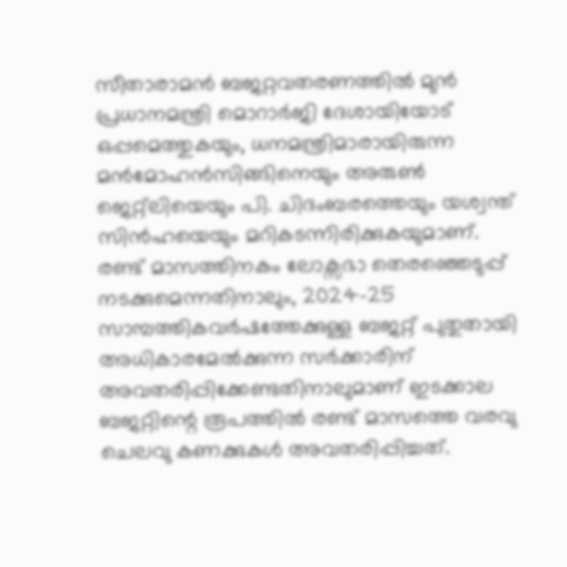സീതാരാമന്‍ ബജറ്റവതരണത്തില്‍ മുന്‍ പ്രധാനമന്ത്രി മൊറാര്‍ജി ദേശായിയോട് ഒപ്പമെത്തുകയും, ധനമന്ത്രിമാരായിരുന്ന മന്‍മോഹന്‍സിങ്ങിനെയും അരുണ്‍ ജെറ്റ്ലിയെയും പി. ചിദംബരത്തെയും യശ്വന്ത് സിന്‍ഹയെയും മറികടന്നിരിക്കുകയുമാണ്. രണ്ട് മാസത്തിനകം ലോക്സഭാ തെരഞ്ഞെടുപ്പ് നടക്കുമെന്നതിനാലും, 2024-25 സാമ്പത്തികവര്‍ഷത്തേക്കുള്ള ബജറ്റ് പുതുതായി അധികാരമേല്‍ക്കുന്ന സര്‍ക്കാരിന് അവതരിപ്പിക്കേണ്ടതിനാലുമാണ് ഇടക്കാല ബജറ്റിന്റെ രൂപത്തില്‍ രണ്ട് മാസത്തെ വരവു ചെലവു കണക്കുകള്‍ അവതരിപ്പിച്ചത്.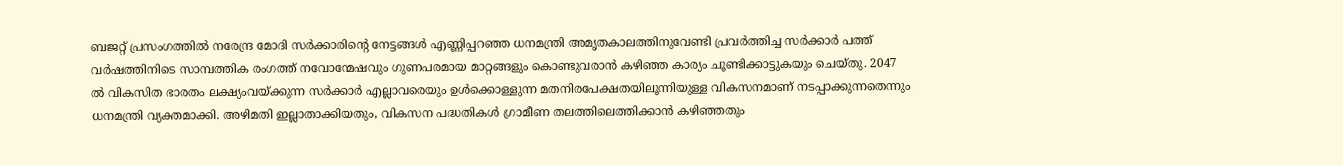ബജറ്റ് പ്രസംഗത്തില്‍ നരേന്ദ്ര മോദി സര്‍ക്കാരിന്റെ നേട്ടങ്ങള്‍ എണ്ണിപ്പറഞ്ഞ ധനമന്ത്രി അമൃതകാലത്തിനുവേണ്ടി പ്രവര്‍ത്തിച്ച സര്‍ക്കാര്‍ പത്ത് വര്‍ഷത്തിനിടെ സാമ്പത്തിക രംഗത്ത് നവോന്മേഷവും ഗുണപരമായ മാറ്റങ്ങളും കൊണ്ടുവരാന്‍ കഴിഞ്ഞ കാര്യം ചൂണ്ടിക്കാട്ടുകയും ചെയ്തു. 2047 ല്‍ വികസിത ഭാരതം ലക്ഷ്യംവയ്‌ക്കുന്ന സര്‍ക്കാര്‍ എല്ലാവരെയും ഉള്‍ക്കൊള്ളുന്ന മതനിരപേക്ഷതയിലൂന്നിയുള്ള വികസനമാണ് നടപ്പാക്കുന്നതെന്നും ധനമന്ത്രി വ്യക്തമാക്കി. അഴിമതി ഇല്ലാതാക്കിയതും, വികസന പദ്ധതികള്‍ ഗ്രാമീണ തലത്തിലെത്തിക്കാന്‍ കഴിഞ്ഞതും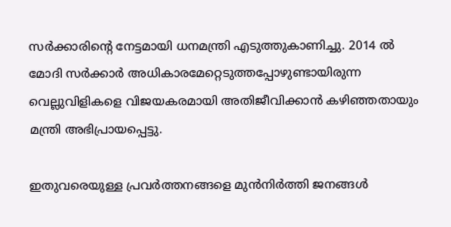സര്‍ക്കാരിന്റെ നേട്ടമായി ധനമന്ത്രി എടുത്തുകാണിച്ചു. 2014 ല്‍ മോദി സര്‍ക്കാര്‍ അധികാരമേറ്റെടുത്തപ്പോഴുണ്ടായിരുന്ന വെല്ലുവിളികളെ വിജയകരമായി അതിജീവിക്കാന്‍ കഴിഞ്ഞതായും മന്ത്രി അഭിപ്രായപ്പെട്ടു.

ഇതുവരെയുള്ള പ്രവര്‍ത്തനങ്ങളെ മുന്‍നിര്‍ത്തി ജനങ്ങള്‍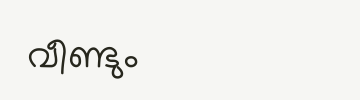വീണ്ടും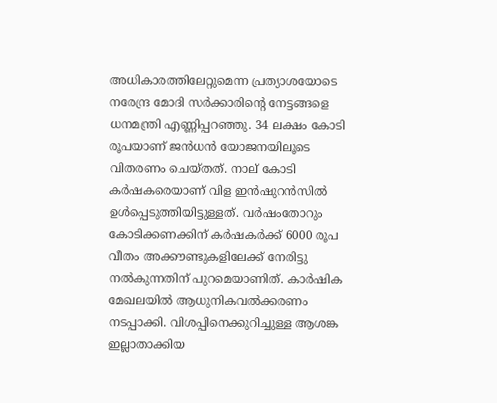അധികാരത്തിലേറ്റുമെന്ന പ്രത്യാശയോടെ നരേന്ദ്ര മോദി സര്‍ക്കാരിന്റെ നേട്ടങ്ങളെ ധനമന്ത്രി എണ്ണിപ്പറഞ്ഞു. 34 ലക്ഷം കോടി രൂപയാണ് ജന്‍ധന്‍ യോജനയിലൂടെ വിതരണം ചെയ്തത്. നാല് കോടി കര്‍ഷകരെയാണ് വിള ഇന്‍ഷുറന്‍സില്‍ ഉള്‍പ്പെടുത്തിയിട്ടുള്ളത്. വര്‍ഷംതോറും കോടിക്കണക്കിന് കര്‍ഷകര്‍ക്ക് 6000 രൂപ വീതം അക്കൗണ്ടുകളിലേക്ക് നേരിട്ടു നല്‍കുന്നതിന് പുറമെയാണിത്. കാര്‍ഷിക മേഖലയില്‍ ആധുനികവല്‍ക്കരണം നടപ്പാക്കി. വിശപ്പിനെക്കുറിച്ചുള്ള ആശങ്ക ഇല്ലാതാക്കിയ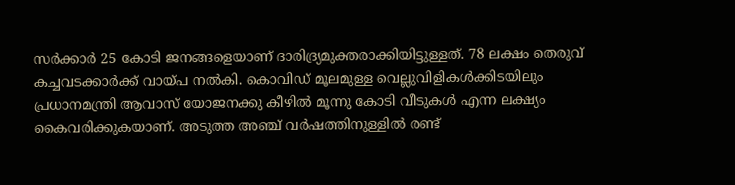സര്‍ക്കാര്‍ 25 കോടി ജനങ്ങളെയാണ് ദാരിദ്ര്യമുക്തരാക്കിയിട്ടുള്ളത്. 78 ലക്ഷം തെരുവ് കച്ചവടക്കാര്‍ക്ക് വായ്‌പ നല്‍കി. കൊവിഡ് മൂലമുള്ള വെല്ലുവിളികള്‍ക്കിടയിലും പ്രധാനമന്ത്രി ആവാസ് യോജനക്കു കീഴില്‍ മൂന്നു കോടി വീടുകള്‍ എന്ന ലക്ഷ്യം കൈവരിക്കുകയാണ്. അടുത്ത അഞ്ച് വര്‍ഷത്തിനുള്ളില്‍ രണ്ട്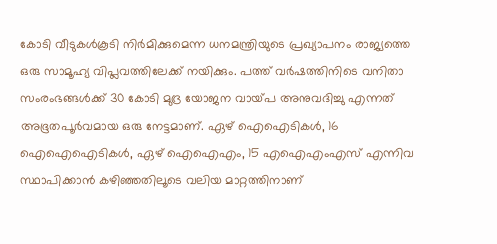കോടി വീടുകള്‍കൂടി നിര്‍മിക്കുമെന്ന ധനമന്ത്രിയുടെ പ്രഖ്യാപനം രാജ്യത്തെ ഒരു സാമൂഹ്യ വിപ്ലവത്തിലേക്ക് നയിക്കും. പത്ത് വര്‍ഷത്തിനിടെ വനിതാ സംരംഭങ്ങള്‍ക്ക് 30 കോടി മുദ്ര യോജന വായ്‌പ അനുവദിച്ചു എന്നത് അഭൂതപൂര്‍വമായ ഒരു നേട്ടമാണ്. ഏഴ് ഐഐടികള്‍, 16 ഐഐഐടികള്‍, ഏഴ് ഐഐഎം, 15 എഐഎംഎസ് എന്നിവ സ്ഥാപിക്കാന്‍ കഴിഞ്ഞതിലൂടെ വലിയ മാറ്റത്തിനാണ്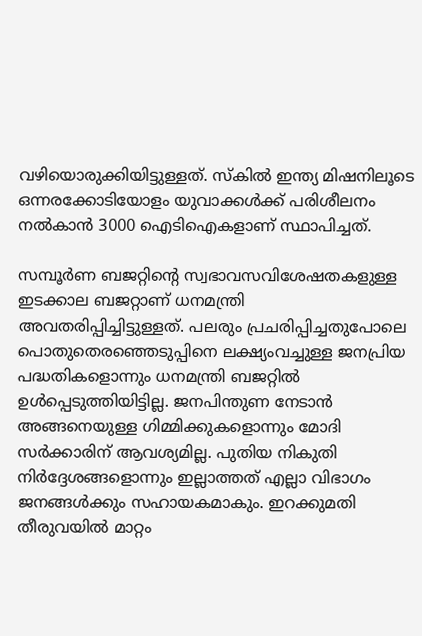വഴിയൊരുക്കിയിട്ടുള്ളത്. സ്‌കില്‍ ഇന്ത്യ മിഷനിലൂടെ ഒന്നരക്കോടിയോളം യുവാക്കള്‍ക്ക് പരിശീലനം നല്‍കാന്‍ 3000 ഐടിഐകളാണ് സ്ഥാപിച്ചത്.

സമ്പൂര്‍ണ ബജറ്റിന്റെ സ്വഭാവസവിശേഷതകളുള്ള ഇടക്കാല ബജറ്റാണ് ധനമന്ത്രി അവതരിപ്പിച്ചിട്ടുള്ളത്. പലരും പ്രചരിപ്പിച്ചതുപോലെ പൊതുതെരഞ്ഞെടുപ്പിനെ ലക്ഷ്യംവച്ചുള്ള ജനപ്രിയ പദ്ധതികളൊന്നും ധനമന്ത്രി ബജറ്റില്‍ ഉള്‍പ്പെടുത്തിയിട്ടില്ല. ജനപിന്തുണ നേടാന്‍ അങ്ങനെയുള്ള ഗിമ്മിക്കുകളൊന്നും മോദി സര്‍ക്കാരിന് ആവശ്യമില്ല. പുതിയ നികുതി നിര്‍ദ്ദേശങ്ങളൊന്നും ഇല്ലാത്തത് എല്ലാ വിഭാഗം ജനങ്ങള്‍ക്കും സഹായകമാകും. ഇറക്കുമതി തീരുവയില്‍ മാറ്റം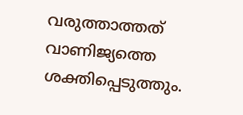വരുത്താത്തത് വാണിജ്യത്തെ ശക്തിപ്പെടുത്തും.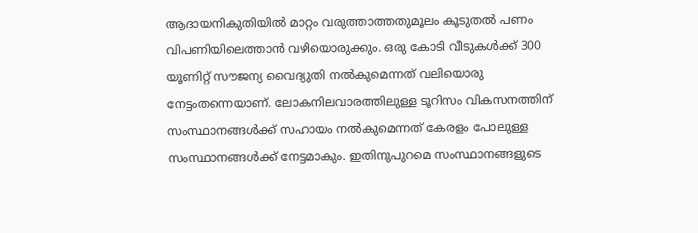ആദായനികുതിയില്‍ മാറ്റം വരുത്താത്തതുമൂലം കൂടുതല്‍ പണം വിപണിയിലെത്താന്‍ വഴിയൊരുക്കും. ഒരു കോടി വീടുകള്‍ക്ക് 300 യൂണിറ്റ് സൗജന്യ വൈദ്യുതി നല്‍കുമെന്നത് വലിയൊരു നേട്ടംതന്നെയാണ്. ലോകനിലവാരത്തിലുള്ള ടൂറിസം വികസനത്തിന് സംസ്ഥാനങ്ങള്‍ക്ക് സഹായം നല്‍കുമെന്നത് കേരളം പോലുള്ള സംസ്ഥാനങ്ങള്‍ക്ക് നേട്ടമാകും. ഇതിനുപുറമെ സംസ്ഥാനങ്ങളുടെ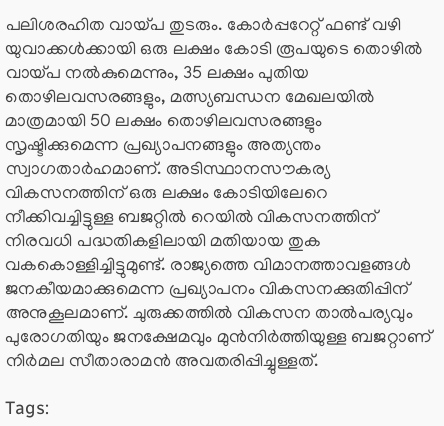പലിശരഹിത വായ്‌പ തുടരും. കോര്‍പ്പറേറ്റ് ഫണ്ട് വഴി യുവാക്കള്‍ക്കായി ഒരു ലക്ഷം കോടി രൂപയുടെ തൊഴില്‍ വായ്‌പ നല്‍കുമെന്നും, 35 ലക്ഷം പുതിയ തൊഴിലവസരങ്ങളും, മത്സ്യബന്ധന മേഖലയില്‍ മാത്രമായി 50 ലക്ഷം തൊഴിലവസരങ്ങളും സൃഷ്ടിക്കുമെന്ന പ്രഖ്യാപനങ്ങളും അത്യന്തം സ്വാഗതാര്‍ഹമാണ്. അടിസ്ഥാനസൗകര്യ വികസനത്തിന് ഒരു ലക്ഷം കോടിയിലേറെ നീക്കിവച്ചിട്ടുള്ള ബജറ്റില്‍ റെയില്‍ വികസനത്തിന് നിരവധി പദ്ധതികളിലായി മതിയായ തുക വകകൊള്ളിച്ചിട്ടുമുണ്ട്. രാജ്യത്തെ വിമാനത്താവളങ്ങള്‍ ജനകീയമാക്കുമെന്ന പ്രഖ്യാപനം വികസനക്കുതിപ്പിന് അനുകൂലമാണ്. ചുരുക്കത്തില്‍ വികസന താല്‍പര്യവും പുരോഗതിയും ജനക്ഷേമവും മുന്‍നിര്‍ത്തിയുള്ള ബജറ്റാണ് നിര്‍മല സീതാരാമന്‍ അവതരിപ്പിച്ചുള്ളത്.

Tags: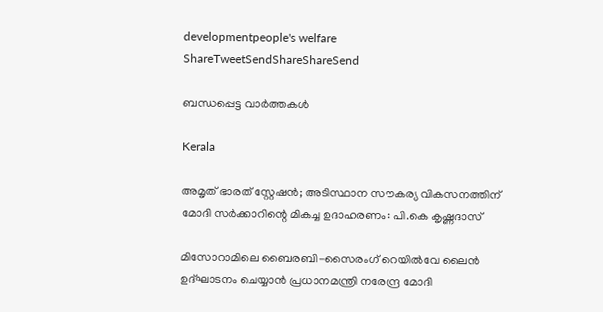developmentpeople's welfare
ShareTweetSendShareShareSend

ബന്ധപ്പെട്ട വാര്‍ത്തകള്‍

Kerala

അമൃത് ഭാരത് സ്റ്റേഷൻ; അടിസ്ഥാന സൗകര്യ വികസനത്തിന് മോദി സർക്കാറിന്റെ മികച്ച ഉദാഹരണം: പി.കെ കൃഷ്ണദാസ്

മിസോറാമിലെ ബൈരബി-സൈരംഗ് റെയില്‍വേ ലൈന്‍ ഉദ്ഘാടനം ചെയ്യാന്‍ പ്രധാനമന്ത്രി നരേന്ദ്ര മോദി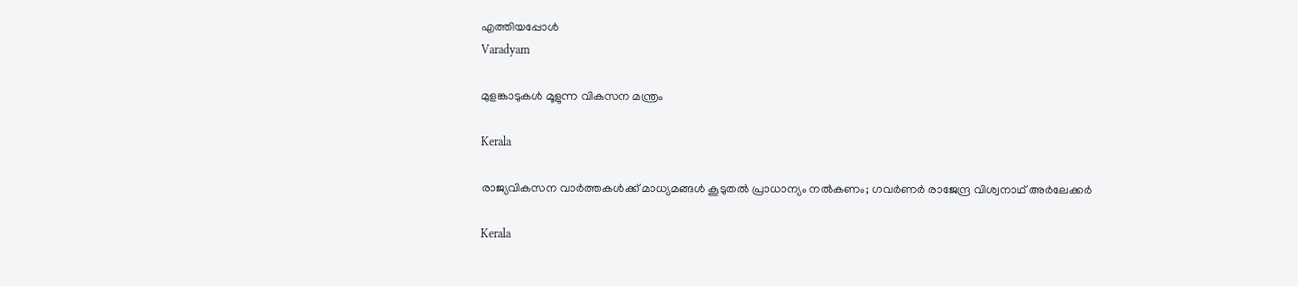എത്തിയപ്പോള്‍
Varadyam

മുളങ്കാടുകള്‍ മൂളുന്ന വികസന മന്ത്രം

Kerala

രാജ്യവികസന വാര്‍ത്തകള്‍ക്ക് മാധ്യമങ്ങള്‍ കൂടുതല്‍ പ്രാധാന്യം നല്‍കണം; ഗവര്‍ണര്‍ രാജേന്ദ്ര വിശ്വനാഥ് അര്‍ലേക്കര്‍

Kerala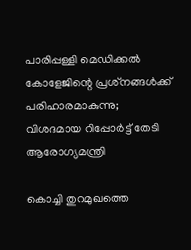പാരിപ്പള്ളി മെഡിക്കല്‍ കോളേജിന്റെ പ്രശ്‌നങ്ങള്‍ക്ക് പരിഹാരമാകുന്നു; വിശദമായ റിപ്പോര്‍ട്ട് തേടി ആരോഗ്യമന്ത്രി

കൊച്ചി തുറമുഖത്തെ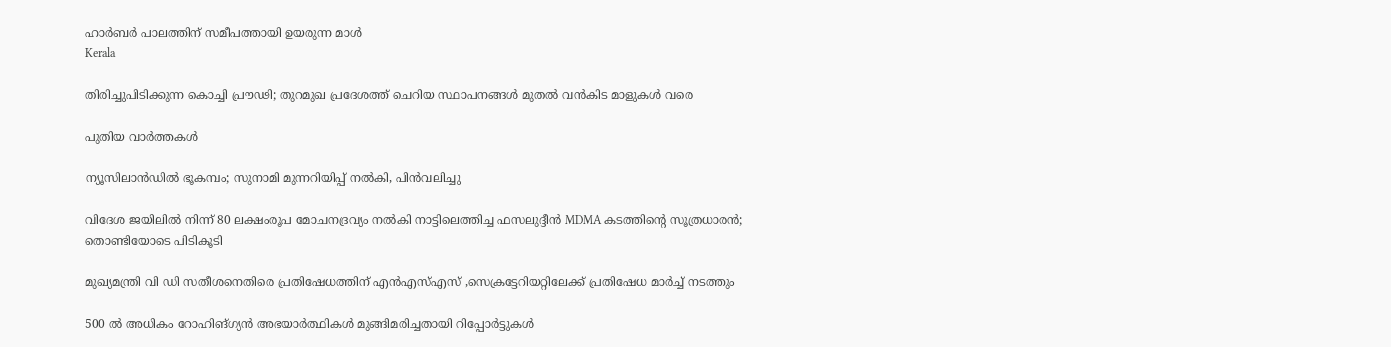ഹാര്‍ബര്‍ പാലത്തിന് സമീപത്തായി ഉയരുന്ന മാള്‍
Kerala

തിരിച്ചുപിടിക്കുന്ന കൊച്ചി പ്രൗഢി; തുറമുഖ പ്രദേശത്ത് ചെറിയ സ്ഥാപനങ്ങള്‍ മുതല്‍ വന്‍കിട മാളുകള്‍ വരെ

പുതിയ വാര്‍ത്തകള്‍

ന്യൂസിലാൻഡിൽ ഭൂകമ്പം; സുനാമി മുന്നറിയിപ്പ് നൽകി, പിൻവലിച്ചു

വിദേശ ജയിലിൽ നിന്ന് 80 ലക്ഷംരൂപ മോചനദ്രവ്യം നൽകി നാട്ടിലെത്തിച്ച ഫസലുദ്ദീൻ MDMA കടത്തിന്റെ സൂത്രധാരൻ; തൊണ്ടിയോടെ പിടികൂടി

മുഖ്യമന്ത്രി വി ഡി സതീശനെതിരെ പ്രതിഷേധത്തിന് എന്‍എസ്എസ് ,സെക്രട്ടേറിയറ്റിലേക്ക് പ്രതിഷേധ മാര്‍ച്ച് നടത്തും

500 ൽ അധികം റോഹിങ്ഗ്യൻ അഭയാർത്ഥികൾ മുങ്ങിമരിച്ചതായി റിപ്പോർട്ടുകൾ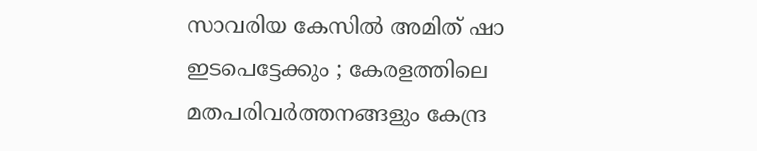സാവരിയ കേസിൽ അമിത് ഷാ ഇടപെട്ടേക്കും ; കേരളത്തിലെ മതപരിവർത്തനങ്ങളും കേന്ദ്ര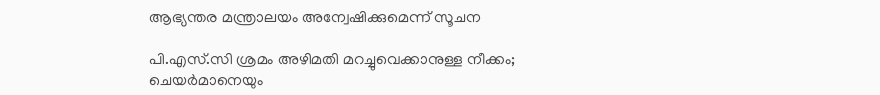ആഭ്യന്തര മന്ത്രാലയം അന്വേഷിക്കുമെന്ന് സൂചന

പി.എസ്.സി ശ്രമം അഴിമതി മറച്ചുവെക്കാനുള്ള നീക്കം; ചെയർമാനെയും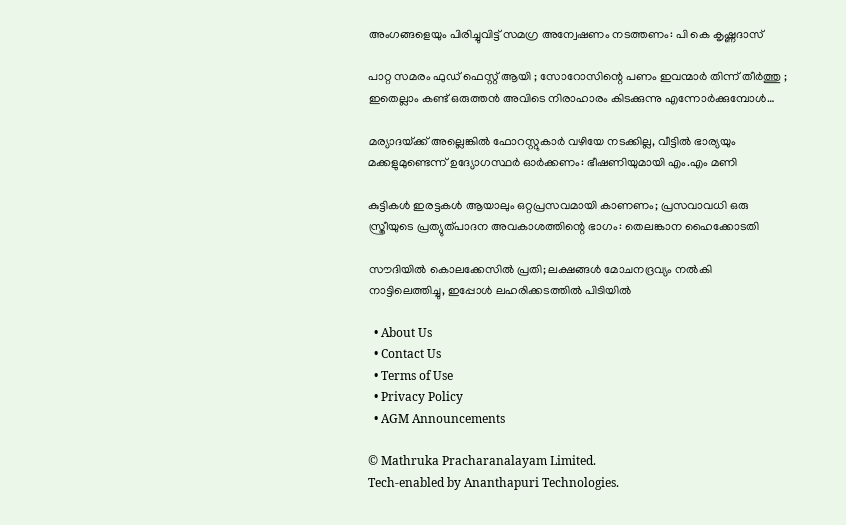അംഗങ്ങളെയും പിരിച്ചുവിട്ട് സമഗ്ര അന്വേഷണം നടത്തണം: പി കെ കൃഷ്ണദാസ്

പാറ്റ സമരം ഫുഡ്‌ ഫെസ്റ്റ് ആയി ; സോറോസിന്റെ പണം ഇവന്മാർ തിന്ന് തീർത്തു ; ഇതെല്ലാം കണ്ട് ഒരുത്തൻ അവിടെ നിരാഹാരം കിടക്കുന്നു എന്നോർക്കുമ്പോൾ…

മര്യാദയ്‌ക്ക് അല്ലെങ്കില്‍ ഫോറസ്റ്റുകാര്‍ വഴിയേ നടക്കില്ല, വീട്ടിൽ ഭാര്യയും മക്കളുമുണ്ടെന്ന് ഉദ്യോഗസ്ഥർ ഓർക്കണം: ഭീഷണിയുമായി എം.എം മണി

കുട്ടികൾ ഇരട്ടകൾ ആയാലും ഒറ്റപ്രസവമായി കാണണം; പ്രസവാവധി ഒരു സ്ത്രീയുടെ പ്രത്യുത്പാദന അവകാശത്തിന്റെ ഭാഗം: തെലങ്കാന ഹൈക്കോടതി

സൗദിയിൽ കൊലക്കേസിൽ പ്രതി; ലക്ഷങ്ങൾ മോചനദ്രവ്യം നൽകി നാട്ടിലെത്തിച്ചു, ഇപ്പോൾ ലഹരിക്കടത്തിൽ പിടിയിൽ

  • About Us
  • Contact Us
  • Terms of Use
  • Privacy Policy
  • AGM Announcements

© Mathruka Pracharanalayam Limited.
Tech-enabled by Ananthapuri Technologies.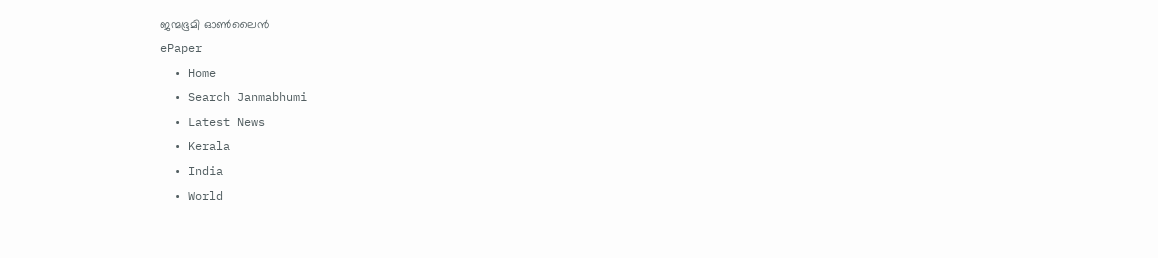ജന്മഭൂമി ഓണ്‍ലൈന്‍
ePaper
  • Home
  • Search Janmabhumi
  • Latest News
  • Kerala
  • India
  • World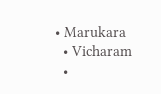• Marukara
  • Vicharam
  •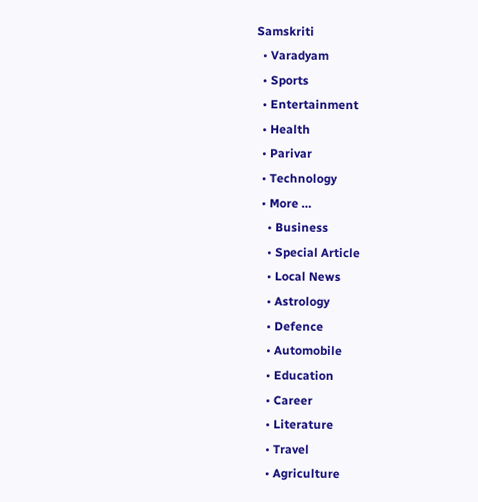Samskriti
  • Varadyam
  • Sports
  • Entertainment
  • Health
  • Parivar
  • Technology
  • More …
    • Business
    • Special Article
    • Local News
    • Astrology
    • Defence
    • Automobile
    • Education
    • Career
    • Literature
    • Travel
    • Agriculture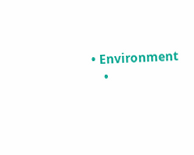• Environment
    •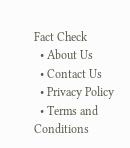Fact Check
  • About Us
  • Contact Us
  • Privacy Policy
  • Terms and Conditions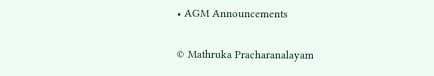• AGM Announcements

© Mathruka Pracharanalayam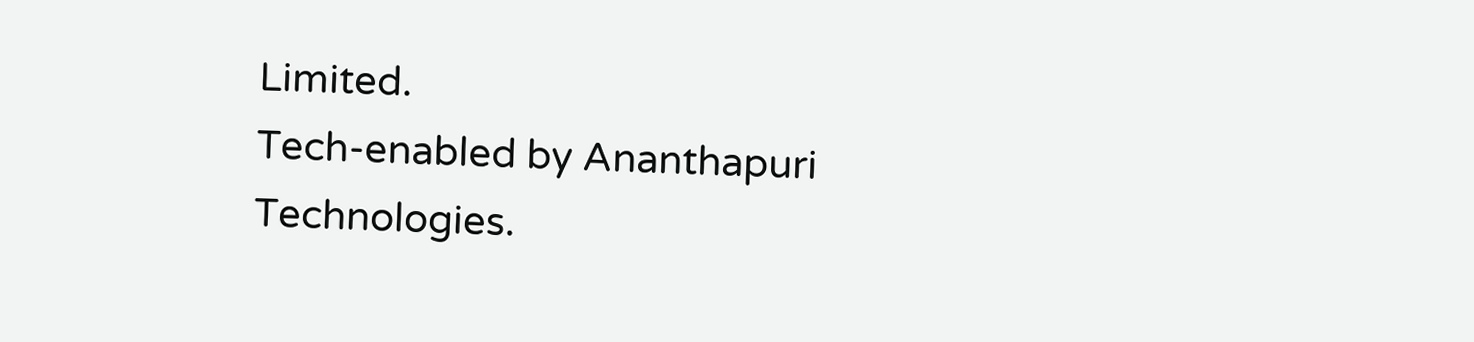Limited.
Tech-enabled by Ananthapuri Technologies.